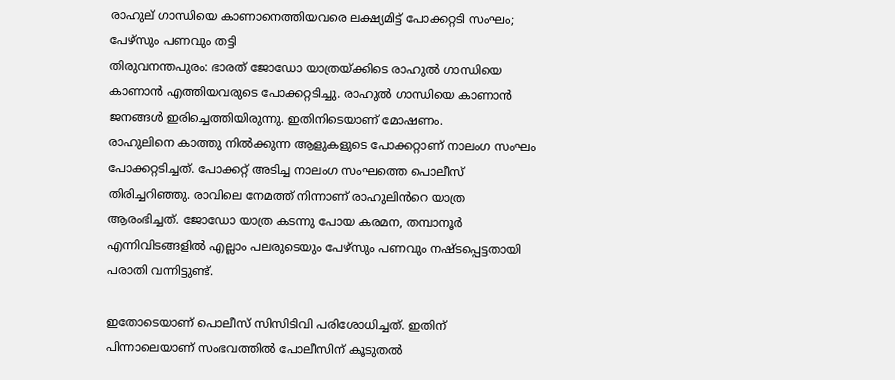രാഹുല് ഗാന്ധിയെ കാണാനെത്തിയവരെ ലക്ഷ്യമിട്ട് പോക്കറ്റടി സംഘം; പേഴ്സും പണവും തട്ടി
തിരുവനന്തപുരം: ഭാരത് ജോഡോ യാത്രയ്ക്കിടെ രാഹുൽ ഗാന്ധിയെ കാണാൻ എത്തിയവരുടെ പോക്കറ്റടിച്ചു. രാഹുൽ ഗാന്ധിയെ കാണാൻ ജനങ്ങൾ ഇരിച്ചെത്തിയിരുന്നു. ഇതിനിടെയാണ് മോഷണം.
രാഹുലിനെ കാത്തു നിൽക്കുന്ന ആളുകളുടെ പോക്കറ്റാണ് നാലംഗ സംഘം പോക്കറ്റടിച്ചത്. പോക്കറ്റ് അടിച്ച നാലംഗ സംഘത്തെ പൊലീസ് തിരിച്ചറിഞ്ഞു. രാവിലെ നേമത്ത് നിന്നാണ് രാഹുലിൻറെ യാത്ര ആരംഭിച്ചത്. ജോഡോ യാത്ര കടന്നു പോയ കരമന, തമ്പാനൂർ എന്നിവിടങ്ങളിൽ എല്ലാം പലരുടെയും പേഴ്സും പണവും നഷ്ടപ്പെട്ടതായി പരാതി വന്നിട്ടുണ്ട്.

ഇതോടെയാണ് പൊലീസ് സിസിടിവി പരിശോധിച്ചത്. ഇതിന് പിന്നാലെയാണ് സംഭവത്തിൽ പോലീസിന് കൂടുതൽ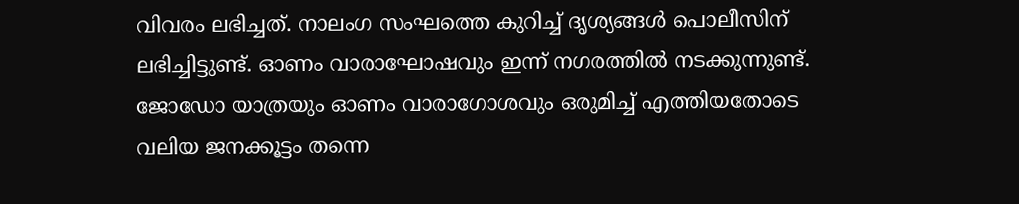വിവരം ലഭിച്ചത്. നാലംഗ സംഘത്തെ കുറിച്ച് ദൃശ്യങ്ങൾ പൊലീസിന് ലഭിച്ചിട്ടുണ്ട്. ഓണം വാരാഘോഷവും ഇന്ന് നഗരത്തിൽ നടക്കുന്നുണ്ട്.
ജോഡോ യാത്രയും ഓണം വാരാഗോശവും ഒരുമിച്ച് എത്തിയതോടെ വലിയ ജനക്കൂട്ടം തന്നെ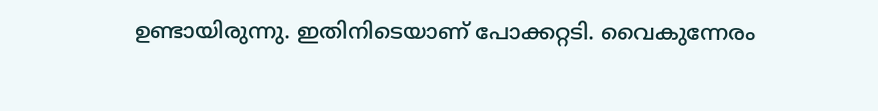ഉണ്ടായിരുന്നു. ഇതിനിടെയാണ് പോക്കറ്റടി. വൈകുന്നേരം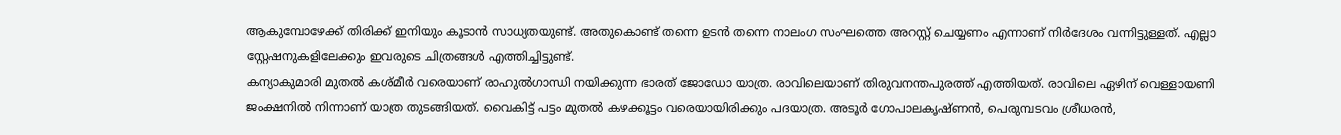ആകുമ്പോഴേക്ക് തിരിക്ക് ഇനിയും കൂടാൻ സാധ്യതയുണ്ട്. അതുകൊണ്ട് തന്നെ ഉടൻ തന്നെ നാലംഗ സംഘത്തെ അറസ്റ്റ് ചെയ്യണം എന്നാണ് നിർദേശം വന്നിട്ടുള്ളത്. എല്ലാ സ്റ്റേഷനുകളിലേക്കും ഇവരുടെ ചിത്രങ്ങൾ എത്തിച്ചിട്ടുണ്ട്.
കന്യാകുമാരി മുതൽ കശ്മീർ വരെയാണ് രാഹുൽഗാന്ധി നയിക്കുന്ന ഭാരത് ജോഡോ യാത്ര. രാവിലെയാണ് തിരുവനന്തപുരത്ത് എത്തിയത്. രാവിലെ ഏഴിന് വെള്ളായണി ജംക്ഷനിൽ നിന്നാണ് യാത്ര തുടങ്ങിയത്. വൈകിട്ട് പട്ടം മുതൽ കഴക്കൂട്ടം വരെയായിരിക്കും പദയാത്ര. അടൂർ ഗോപാലകൃഷ്ണൻ, പെരുമ്പടവം ശ്രീധരൻ,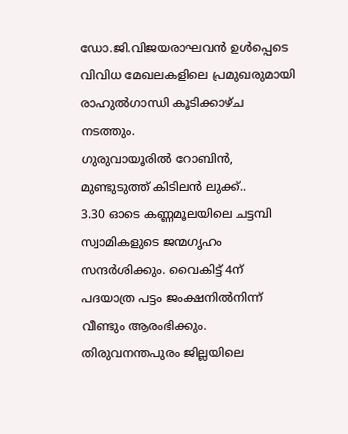ഡോ.ജി.വിജയരാഘവൻ ഉൾപ്പെടെ വിവിധ മേഖലകളിലെ പ്രമുഖരുമായി രാഹുൽഗാന്ധി കൂടിക്കാഴ്ച നടത്തും.
ഗുരുവായൂരിൽ റോബിൻ, മുണ്ടുടുത്ത് കിടിലൻ ലുക്ക്..
3.30 ഓടെ കണ്ണമൂലയിലെ ചട്ടമ്പി സ്വാമികളുടെ ജന്മഗൃഹം സന്ദർശിക്കും. വൈകിട്ട് 4ന് പദയാത്ര പട്ടം ജംക്ഷനിൽനിന്ന് വീണ്ടും ആരംഭിക്കും. തിരുവനന്തപുരം ജില്ലയിലെ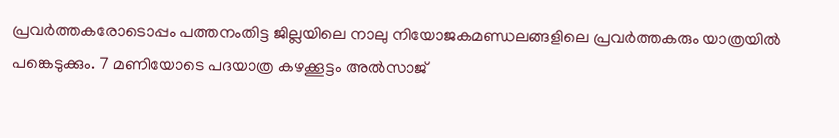പ്രവർത്തകരോടൊപ്പം പത്തനംതിട്ട ജില്ലയിലെ നാലു നിയോജകമണ്ഡലങ്ങളിലെ പ്രവർത്തകരും യാത്രയിൽ പങ്കെടുക്കും. 7 മണിയോടെ പദയാത്ര കഴക്കൂട്ടം അൽസാജ്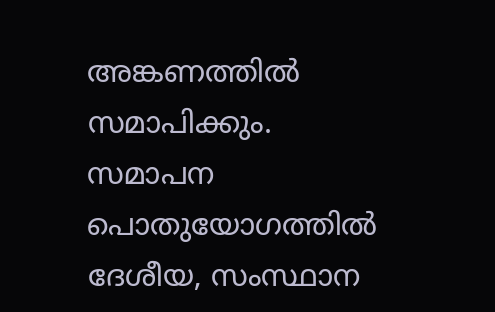അങ്കണത്തിൽ സമാപിക്കും. സമാപന പൊതുയോഗത്തിൽ ദേശീയ, സംസ്ഥാന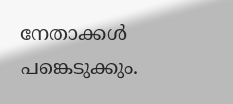നേതാക്കൾ പങ്കെടുക്കും.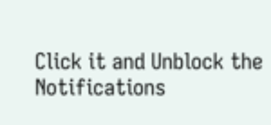Click it and Unblock the Notifications